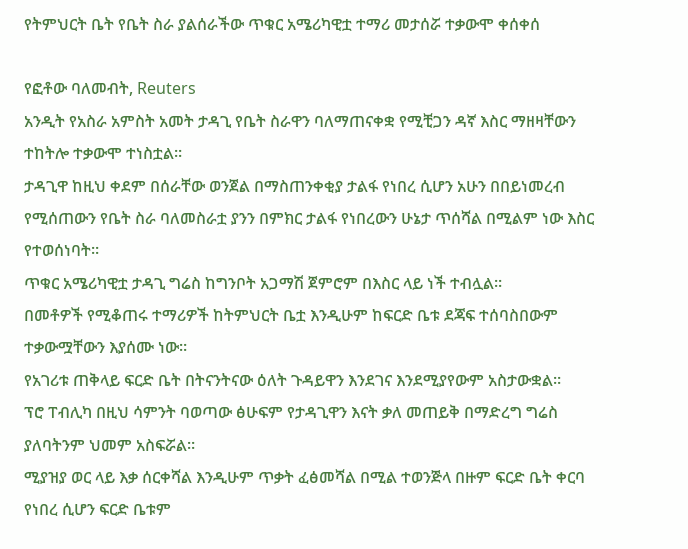የትምህርት ቤት የቤት ስራ ያልሰራችው ጥቁር አሜሪካዊቷ ተማሪ መታሰሯ ተቃውሞ ቀሰቀሰ

የፎቶው ባለመብት, Reuters
አንዲት የአስራ አምስት አመት ታዳጊ የቤት ስራዋን ባለማጠናቀቋ የሚቺጋን ዳኛ እስር ማዘዛቸውን ተከትሎ ተቃውሞ ተነስቷል።
ታዳጊዋ ከዚህ ቀደም በሰራቸው ወንጀል በማስጠንቀቂያ ታልፋ የነበረ ሲሆን አሁን በበይነመረብ የሚሰጠውን የቤት ስራ ባለመስራቷ ያንን በምክር ታልፋ የነበረውን ሁኔታ ጥሰሻል በሚልም ነው እስር የተወሰነባት።
ጥቁር አሜሪካዊቷ ታዳጊ ግሬስ ከግንቦት አጋማሽ ጀምሮም በእስር ላይ ነች ተብሏል።
በመቶዎች የሚቆጠሩ ተማሪዎች ከትምህርት ቤቷ እንዲሁም ከፍርድ ቤቱ ደጃፍ ተሰባስበውም ተቃውሟቸውን እያሰሙ ነው።
የአገሪቱ ጠቅላይ ፍርድ ቤት በትናንትናው ዕለት ጉዳይዋን እንደገና እንደሚያየውም አስታውቋል።
ፕሮ ፐብሊካ በዚህ ሳምንት ባወጣው ፅሁፍም የታዳጊዋን እናት ቃለ መጠይቅ በማድረግ ግሬስ ያለባትንም ህመም አስፍሯል።
ሚያዝያ ወር ላይ እቃ ሰርቀሻል እንዲሁም ጥቃት ፈፅመሻል በሚል ተወንጅላ በዙም ፍርድ ቤት ቀርባ የነበረ ሲሆን ፍርድ ቤቱም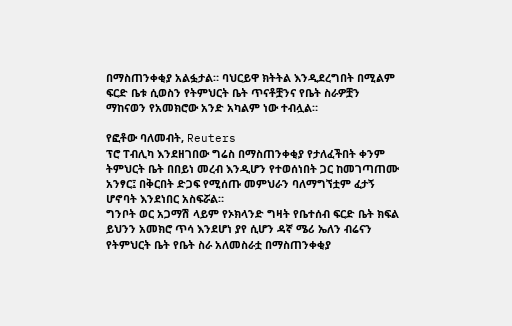በማስጠንቀቂያ አልፏታል። ባህርይዋ ክትትል እንዲደረግበት በሚልም ፍርድ ቤቱ ሲወስን የትምህርት ቤት ጥናቶቿንና የቤት ስራዎቿን ማከናወን የአመክሮው አንድ አካልም ነው ተብሏል።

የፎቶው ባለመብት, Reuters
ፕሮ ፐብሊካ እንደዘገበው ግሬስ በማስጠንቀቂያ የታለፈችበት ቀንም ትምህርት ቤት በበይነ መረብ እንዲሆን የተወሰነበት ጋር ከመገጣጠሙ አንፃር፤ በቅርበት ድጋፍ የሚሰጡ መምህራን ባለማግኘቷም ፈታኝ ሆኖባት እንደነበር አስፍሯል።
ግንቦት ወር አጋማሽ ላይም የኦክላንድ ግዛት የቤተሰብ ፍርድ ቤት ክፍል ይህንን አመክሮ ጥሳ እንደሆነ ያየ ሲሆን ዳኛ ሜሪ ኤለን ብሬናን የትምህርት ቤት የቤት ስራ አለመስራቷ በማስጠንቀቂያ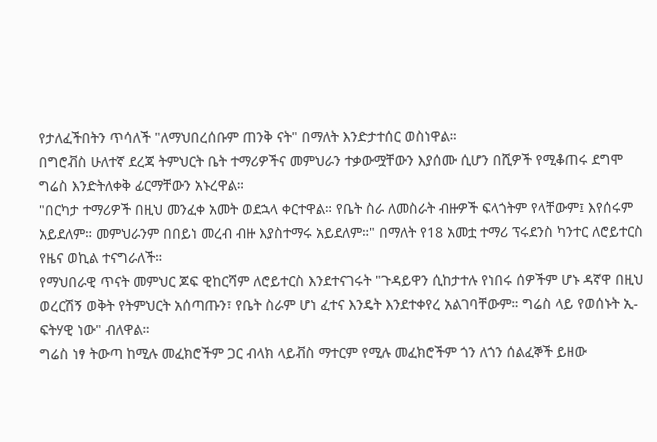የታለፈችበትን ጥሳለች "ለማህበረሰቡም ጠንቅ ናት" በማለት እንድታተሰር ወስነዋል።
በግሮቭስ ሁለተኛ ደረጃ ትምህርት ቤት ተማሪዎችና መምህራን ተቃውሟቸውን እያሰሙ ሲሆን በሺዎች የሚቆጠሩ ደግሞ ግሬስ እንድትለቀቅ ፊርማቸውን አኑረዋል።
"በርካታ ተማሪዎች በዚህ መንፈቀ አመት ወደኋላ ቀርተዋል። የቤት ስራ ለመስራት ብዙዎች ፍላጎትም የላቸውም፤ እየሰሩም አይደለም። መምህራንም በበይነ መረብ ብዙ እያስተማሩ አይደለም።" በማለት የ18 አመቷ ተማሪ ፕሩደንስ ካንተር ለሮይተርስ የዜና ወኪል ተናግራለች።
የማህበራዊ ጥናት መምህር ጆፍ ዊከርሻም ለሮይተርስ እንደተናገሩት "ጉዳይዋን ሲከታተሉ የነበሩ ሰዎችም ሆኑ ዳኛዋ በዚህ ወረርሽኝ ወቅት የትምህርት አሰጣጡን፣ የቤት ስራም ሆነ ፈተና እንዴት እንደተቀየረ አልገባቸውም። ግሬስ ላይ የወሰኑት ኢ-ፍትሃዊ ነው" ብለዋል።
ግሬስ ነፃ ትውጣ ከሚሉ መፈክሮችም ጋር ብላክ ላይቭስ ማተርም የሚሉ መፈክሮችም ጎን ለጎን ሰልፈኞች ይዘው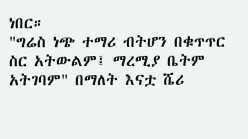ነበር።
"ግሬስ ነጭ ተማሪ ብትሆን በቁጥጥር ስር አትውልም፤ ማረሚያ ቤትም አትገባም" በማለት እናቷ ሼሪ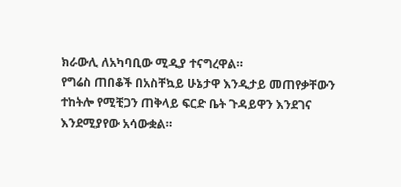ክራውሊ ለአካባቢው ሚዲያ ተናግረዋል።
የግሬስ ጠበቆች በአስቸኳይ ሁኔታዋ እንዲታይ መጠየቃቸውን ተከትሎ የሚቺጋን ጠቅላይ ፍርድ ቤት ጉዳይዋን እንደገና እንደሚያየው አሳውቋል።